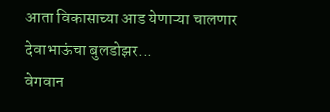आता विकासाच्या आड येणाऱ्या चालणार देवाभाऊंचा बुलडोझर...
वेगवान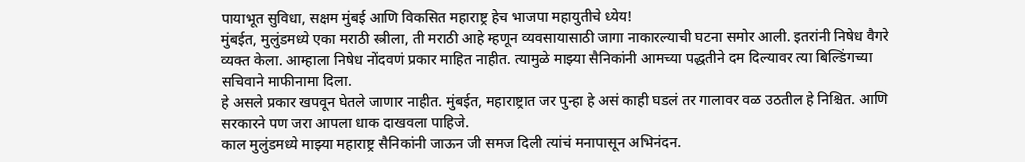पायाभूत सुविधा, सक्षम मुंबई आणि विकसित महाराष्ट्र हेच भाजपा महायुतीचे ध्येय!
मुंबईत, मुलुंडमध्ये एका मराठी स्त्रीला, ती मराठी आहे म्हणून व्यवसायासाठी जागा नाकारल्याची घटना समोर आली. इतरांनी निषेध वैगरे व्यक्त केला. आम्हाला निषेध नोंदवणं प्रकार माहित नाहीत. त्यामुळे माझ्या सैनिकांनी आमच्या पद्धतीने दम दिल्यावर त्या बिल्डिंगच्या सचिवाने माफीनामा दिला.
हे असले प्रकार खपवून घेतले जाणार नाहीत. मुंबईत, महाराष्ट्रात जर पुन्हा हे असं काही घडलं तर गालावर वळ उठतील हे निश्चित. आणि सरकारने पण जरा आपला धाक दाखवला पाहिजे.
काल मुलुंडमध्ये माझ्या महाराष्ट्र सैनिकांनी जाऊन जी समज दिली त्यांचं मनापासून अभिनंदन.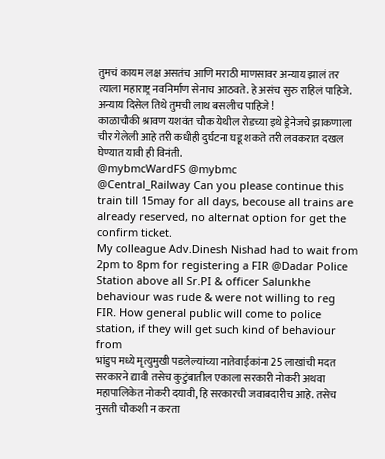तुमचं कायम लक्ष असतंच आणि मराठी माणसावर अन्याय झालं तर त्याला महाराष्ट्र नवनिर्माण सेनाच आठवते. हे असंच सुरु राहिलं पाहिजे.
अन्याय दिसेल तिथे तुमची लाथ बसलीच पाहिजे !
काळाचौकी श्रावण यशवंत चौक येथील रोडच्या इथे ड्रेनेजचे झाकणाला चीर गेलेली आहे तरी कधीही दुर्घटना घडू शकते तरी लवकरात दखल घेण्यात यावी ही विनंती.
@mybmcWardFS @mybmc
@Central_Railway Can you please continue this train till 15may for all days, becouse all trains are already reserved, no alternat option for get the confirm ticket.
My colleague Adv.Dinesh Nishad had to wait from 2pm to 8pm for registering a FIR @Dadar Police Station above all Sr.PI & officer Salunkhe behaviour was rude & were not willing to reg FIR. How general public will come to police station, if they will get such kind of behaviour from
भांडुप मध्ये मृत्युमुखी पडलेल्यांच्या नातेवाईकांना 25 लाखांची मदत सरकारने द्यावी तसेच कुटुंबातील एकाला सरकारी नोकरी अथवा महापालिकेत नोकरी दयावी, हि सरकारची जवाबदारीच आहे. तसेच नुसती चौकशी न करता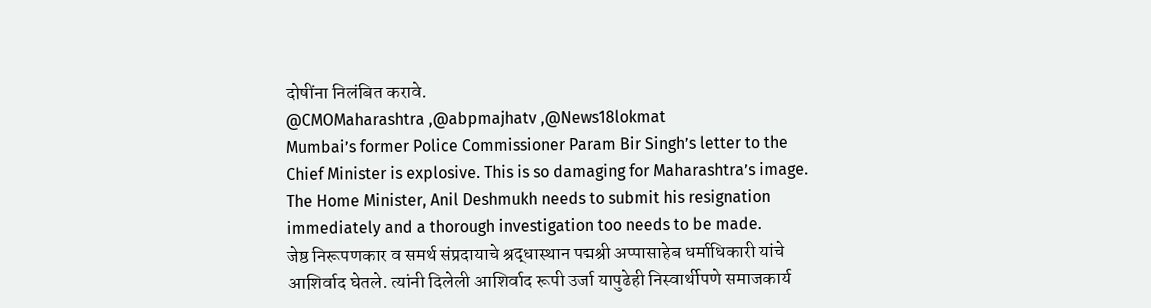दोषींना निलंबित करावे.
@CMOMaharashtra ,@abpmajhatv ,@News18lokmat
Mumbai’s former Police Commissioner Param Bir Singh’s letter to the Chief Minister is explosive. This is so damaging for Maharashtra’s image.
The Home Minister, Anil Deshmukh needs to submit his resignation immediately and a thorough investigation too needs to be made.
जेष्ठ निरूपणकार व समर्थ संप्रदायाचे श्रद्धास्थान पद्मश्री अप्पासाहेब धर्माधिकारी यांचे आशिर्वाद घेतले. त्यांनी दिलेली आशिर्वाद रूपी उर्जा यापुढेही निस्वार्थीपणे समाजकार्य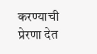करण्याची प्रेरणा देत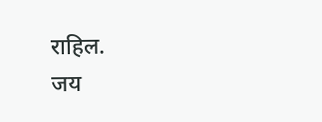राहिल.
जय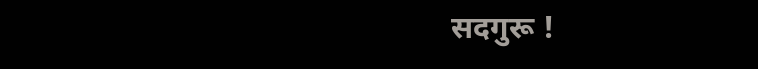सदगुरू !